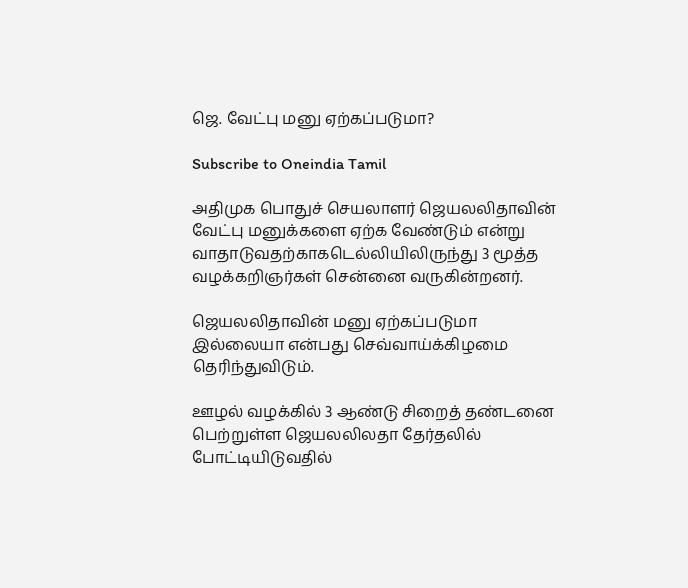ஜெ. வேட்பு மனு ஏற்கப்படுமா?

Subscribe to Oneindia Tamil

அதிமுக பொதுச் செயலாளர் ஜெயலலிதாவின் வேட்பு மனுக்களை ஏற்க வேண்டும் என்று வாதாடுவதற்காகடெல்லியிலிருந்து 3 மூத்த வழக்கறிஞர்கள் சென்னை வருகின்றனர்.

ஜெயலலிதாவின் மனு ஏற்கப்படுமா இல்லையா என்பது செவ்வாய்க்கிழமை தெரிந்துவிடும்.

ஊழல் வழக்கில் 3 ஆண்டு சிறைத் தண்டனை பெற்றுள்ள ஜெயலலிலதா தேர்தலில் போட்டியிடுவதில்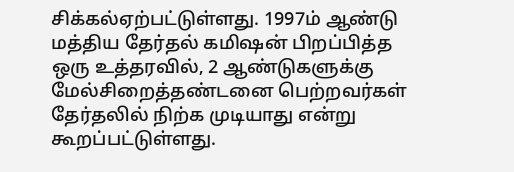சிக்கல்ஏற்பட்டுள்ளது. 1997ம் ஆண்டு மத்திய தேர்தல் கமிஷன் பிறப்பித்த ஒரு உத்தரவில், 2 ஆண்டுகளுக்கு மேல்சிறைத்தண்டனை பெற்றவர்கள் தேர்தலில் நிற்க முடியாது என்று கூறப்பட்டுள்ளது.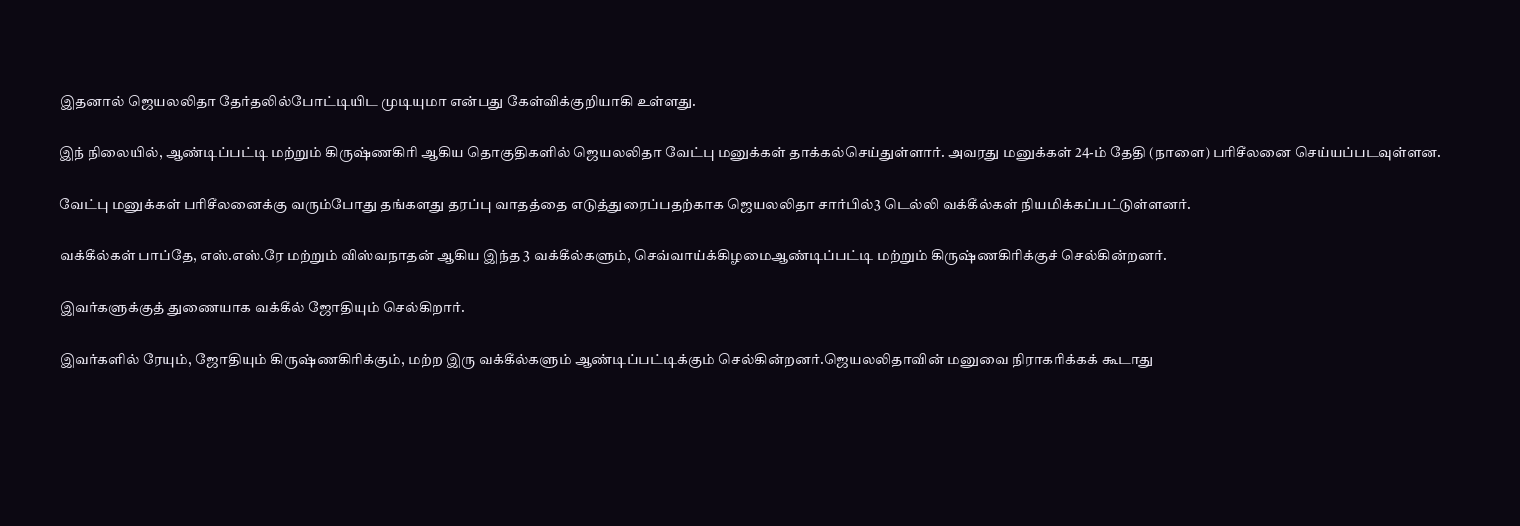இதனால் ஜெயலலிதா தேர்தலில்போட்டியிட முடியுமா என்பது கேள்விக்குறியாகி உள்ளது.

இந் நிலையில், ஆண்டிப்பட்டி மற்றும் கிருஷ்ணகிரி ஆகிய தொகுதிகளில் ஜெயலலிதா வேட்பு மனுக்கள் தாக்கல்செய்துள்ளார். அவரது மனுக்கள் 24-ம் தேதி (நாளை) பரிசீலனை செய்யப்படவுள்ளன.

வேட்பு மனுக்கள் பரிசீலனைக்கு வரும்போது தங்களது தரப்பு வாதத்தை எடுத்துரைப்பதற்காக ஜெயலலிதா சார்பில்3 டெல்லி வக்கீல்கள் நியமிக்கப்பட்டுள்ளனர்.

வக்கீல்கள் பாப்தே, எஸ்.எஸ்.ரே மற்றும் விஸ்வநாதன் ஆகிய இந்த 3 வக்கீல்களும், செவ்வாய்க்கிழமைஆண்டிப்பட்டி மற்றும் கிருஷ்ணகிரிக்குச் செல்கின்றனர்.

இவர்களுக்குத் துணையாக வக்கீல் ஜோதியும் செல்கிறார்.

இவர்களில் ரேயும், ஜோதியும் கிருஷ்ணகிரிக்கும், மற்ற இரு வக்கீல்களும் ஆண்டிப்பட்டிக்கும் செல்கின்றனர்.ஜெயலலிதாவின் மனுவை நிராகரிக்கக் கூடாது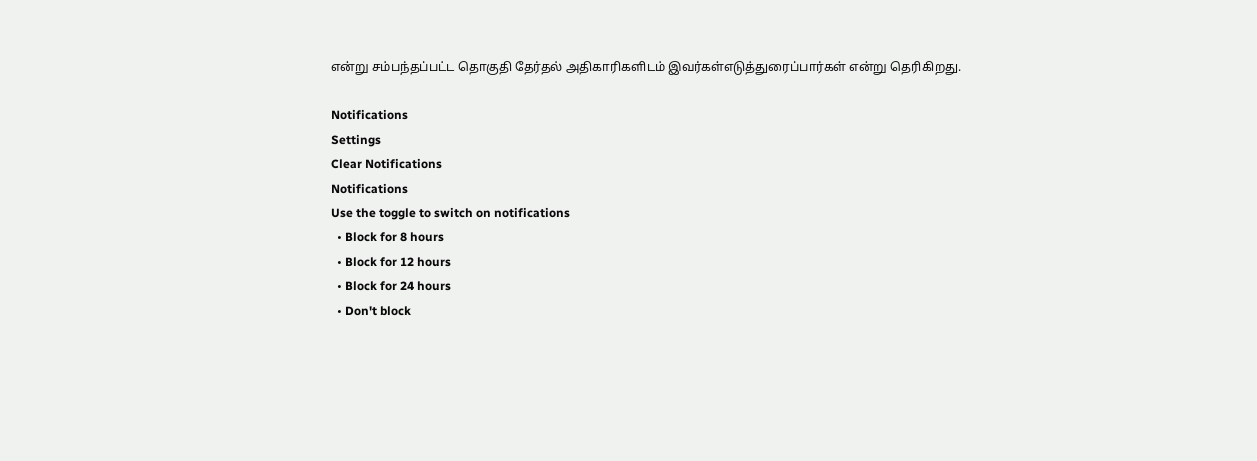என்று சம்பந்தப்பட்ட தொகுதி தேர்தல் அதிகாரிகளிடம் இவர்கள்எடுத்துரைப்பார்கள் என்று தெரிகிறது.

Notifications
Settings
Clear Notifications
Notifications
Use the toggle to switch on notifications
  • Block for 8 hours
  • Block for 12 hours
  • Block for 24 hours
  • Don't block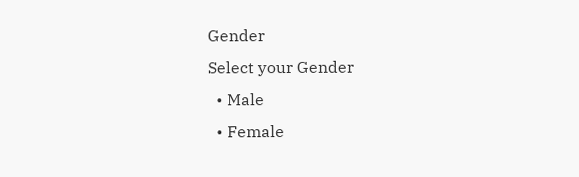Gender
Select your Gender
  • Male
  • Female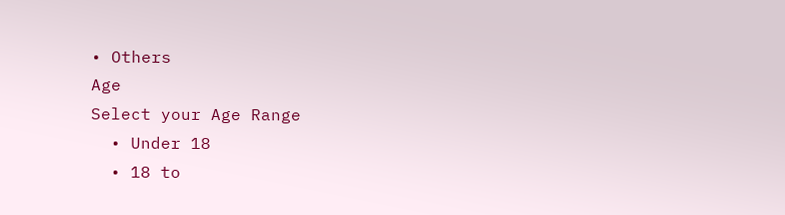• Others
Age
Select your Age Range
  • Under 18
  • 18 to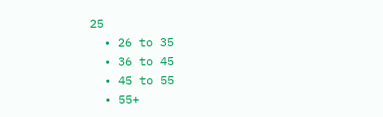25
  • 26 to 35
  • 36 to 45
  • 45 to 55
  • 55+